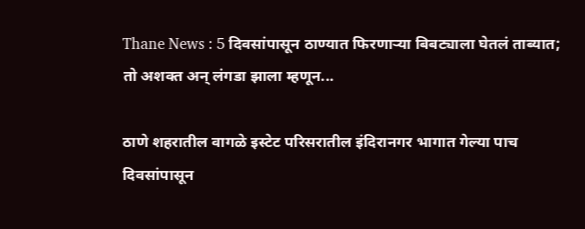Thane News : 5 दिवसांपासून ठाण्यात फिरणाऱ्या बिबट्याला घेतलं ताब्यात; तो अशक्त अन् लंगडा झाला म्हणून...

ठाणे शहरातील वागळे इस्टेट परिसरातील इंदिरानगर भागात गेल्या पाच दिवसांपासून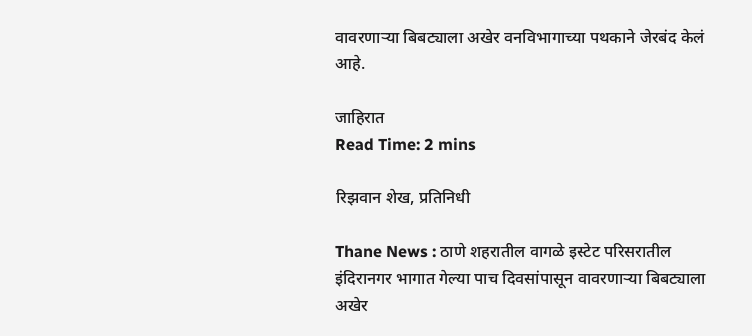वावरणाऱ्या बिबट्याला अखेर वनविभागाच्या पथकाने जेरबंद केलं आहे.

जाहिरात
Read Time: 2 mins

रिझवान शेख, प्रतिनिधी

Thane News : ठाणे शहरातील वागळे इस्टेट परिसरातील इंदिरानगर भागात गेल्या पाच दिवसांपासून वावरणाऱ्या बिबट्याला अखेर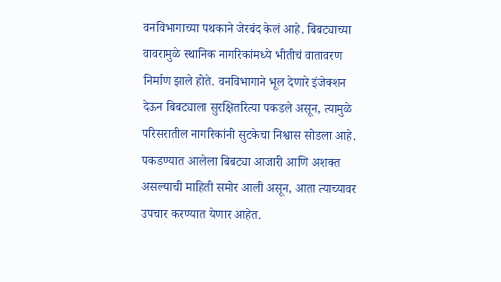वनविभागाच्या पथकाने जेरबंद केलं आहे. बिबट्याच्या वावरामुळे स्थानिक नागरिकांमध्ये भीतीचं वातावरण निर्माण झाले होते. वनविभागाने भूल देणारे इंजेक्शन देऊन बिबट्याला सुरक्षितरित्या पकडले असून, त्यामुळे परिसरातील नागरिकांनी सुटकेचा निश्वास सोडला आहे. पकडण्यात आलेला बिबट्या आजारी आणि अशक्त असल्याची माहिती समोर आली असून, आता त्याच्यावर उपचार करण्यात येणार आहेत.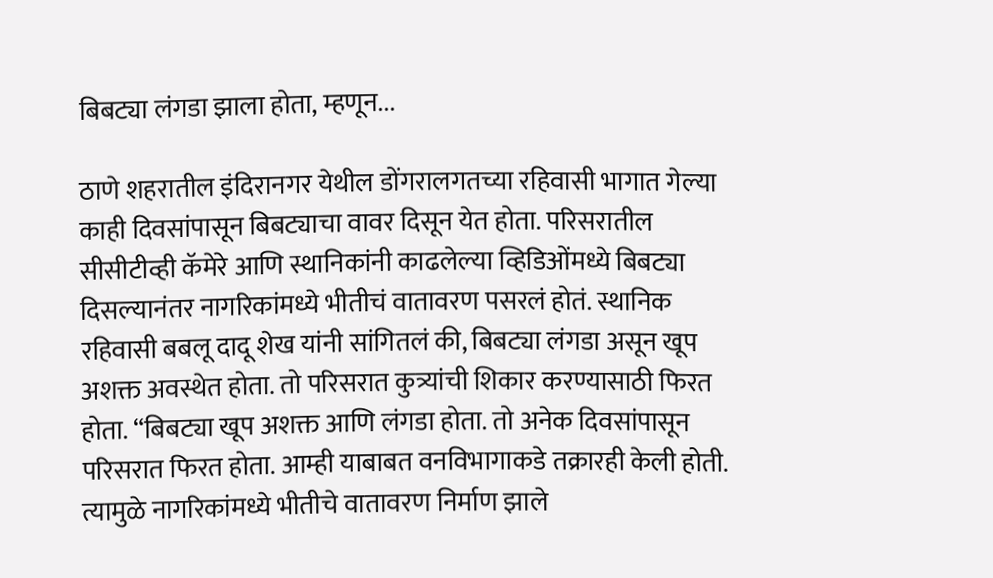बिबट्या लंगडा झाला होता, म्हणून...

ठाणे शहरातील इंदिरानगर येथील डोंगरालगतच्या रहिवासी भागात गेल्या काही दिवसांपासून बिबट्याचा वावर दिसून येत होता. परिसरातील सीसीटीव्ही कॅमेरे आणि स्थानिकांनी काढलेल्या व्हिडिओंमध्ये बिबट्या दिसल्यानंतर नागरिकांमध्ये भीतीचं वातावरण पसरलं होतं. स्थानिक रहिवासी बबलू दादू शेख यांनी सांगितलं की, बिबट्या लंगडा असून खूप अशक्त अवस्थेत होता. तो परिसरात कुत्र्यांची शिकार करण्यासाठी फिरत होता. “बिबट्या खूप अशक्त आणि लंगडा होता. तो अनेक दिवसांपासून परिसरात फिरत होता. आम्ही याबाबत वनविभागाकडे तक्रारही केली होती. त्यामुळे नागरिकांमध्ये भीतीचे वातावरण निर्माण झाले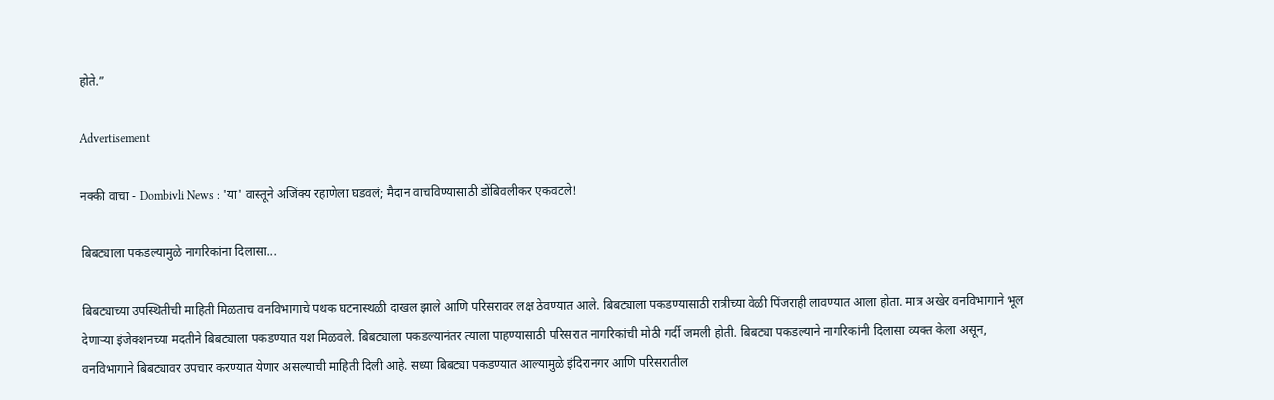होते.”

Advertisement

नक्की वाचा - Dombivli News : 'या' वास्तूने अजिंक्य रहाणेला घडवलं; मैदान वाचविण्यासाठी डोंबिवलीकर एकवटले!

बिबट्याला पकडल्यामुळे नागरिकांना दिलासा...

बिबट्याच्या उपस्थितीची माहिती मिळताच वनविभागाचे पथक घटनास्थळी दाखल झाले आणि परिसरावर लक्ष ठेवण्यात आले. बिबट्याला पकडण्यासाठी रात्रीच्या वेळी पिंजराही लावण्यात आला होता. मात्र अखेर वनविभागाने भूल देणाऱ्या इंजेक्शनच्या मदतीने बिबट्याला पकडण्यात यश मिळवले. बिबट्याला पकडल्यानंतर त्याला पाहण्यासाठी परिसरात नागरिकांची मोठी गर्दी जमली होती. बिबट्या पकडल्याने नागरिकांनी दिलासा व्यक्त केला असून, वनविभागाने बिबट्यावर उपचार करण्यात येणार असल्याची माहिती दिली आहे. सध्या बिबट्या पकडण्यात आल्यामुळे इंदिरानगर आणि परिसरातील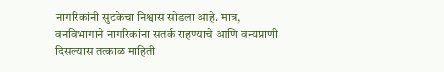नागरिकांनी सुटकेचा निश्वास सोडला आहे. मात्र, वनविभागाने नागरिकांना सतर्क राहण्याचे आणि वन्यप्राणी दिसल्यास तत्काळ माहिती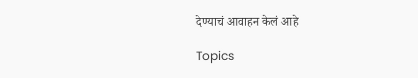देण्याचं आवाहन केलं आहे

Topics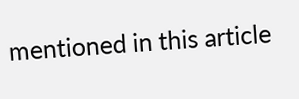mentioned in this article